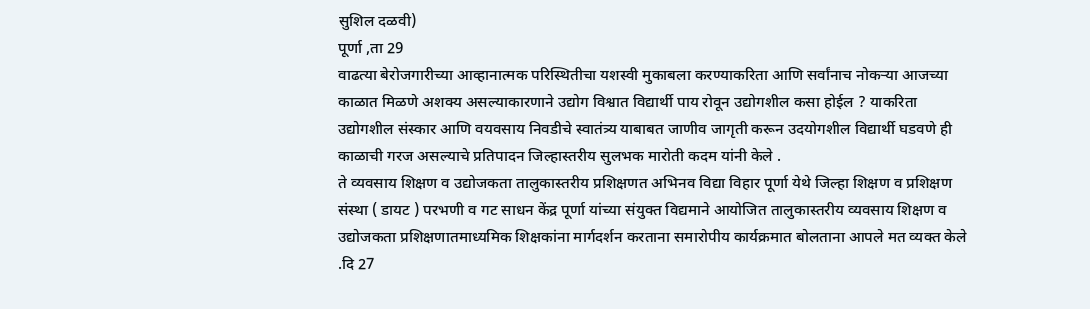सुशिल दळवी)
पूर्णा ,ता 29
वाढत्या बेरोजगारीच्या आव्हानात्मक परिस्थितीचा यशस्वी मुकाबला करण्याकरिता आणि सर्वांनाच नोकऱ्या आजच्या काळात मिळणे अशक्य असल्याकारणाने उद्योग विश्वात विद्यार्थी पाय रोवून उद्योगशील कसा होईल ? याकरिता उद्योगशील संस्कार आणि वयवसाय निवडीचे स्वातंत्र्य याबाबत जाणीव जागृती करून उदयोगशील विद्यार्थी घडवणे ही काळाची गरज असल्याचे प्रतिपादन जिल्हास्तरीय सुलभक मारोती कदम यांनी केले .
ते व्यवसाय शिक्षण व उद्योजकता तालुकास्तरीय प्रशिक्षणत अभिनव विद्या विहार पूर्णा येथे जिल्हा शिक्षण व प्रशिक्षण संस्था ( डायट ) परभणी व गट साधन केंद्र पूर्णा यांच्या संयुक्त विद्यमाने आयोजित तालुकास्तरीय व्यवसाय शिक्षण व उद्योजकता प्रशिक्षणातमाध्यमिक शिक्षकांना मार्गदर्शन करताना समारोपीय कार्यक्रमात बोलताना आपले मत व्यक्त केले .दि 27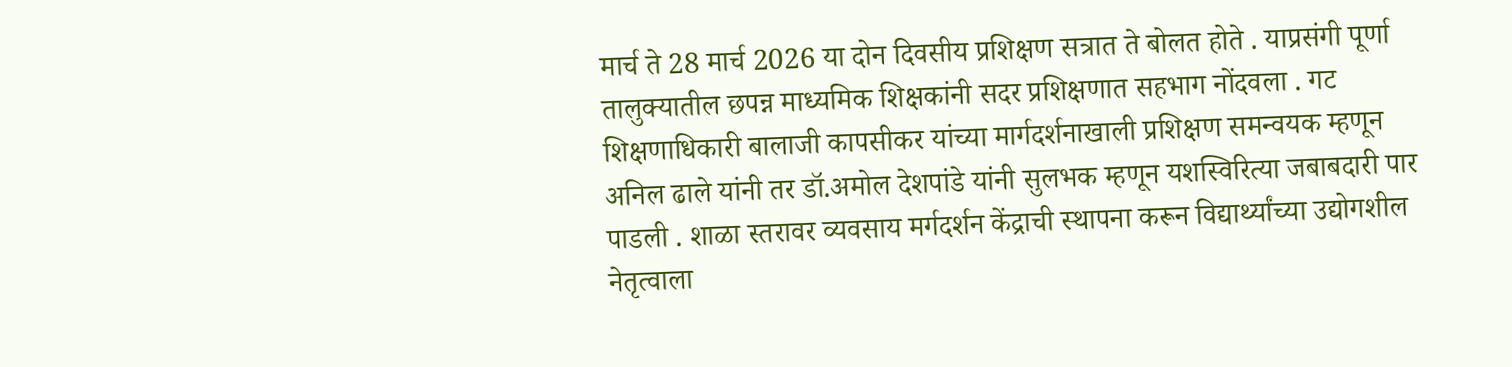मार्च ते 28 मार्च 2026 या दोन दिवसीय प्रशिक्षण सत्रात ते बोलत होते . याप्रसंगी पूर्णा तालुक्यातील छपन्न माध्यमिक शिक्षकांनी सदर प्रशिक्षणात सहभाग नोंदवला . गट शिक्षणाधिकारी बालाजी कापसीकर यांच्या मार्गदर्शनाखाली प्रशिक्षण समन्वयक म्हणून अनिल ढाले यांनी तर डॉ.अमोल देशपांडे यांनी सुलभक म्हणून यशस्विरित्या जबाबदारी पार पाडली . शाळा स्तरावर व्यवसाय मर्गदर्शन केंद्राची स्थापना करून विद्यार्थ्यांच्या उद्योगशील नेतृत्वाला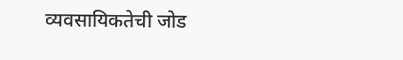व्यवसायिकतेची जोड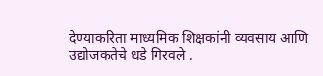देण्याकरिता माध्यमिक शिक्षकांनी व्यवसाय आणि उद्योजकतेचे धडे गिरवले .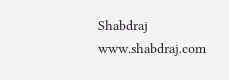Shabdraj www.shabdraj.com